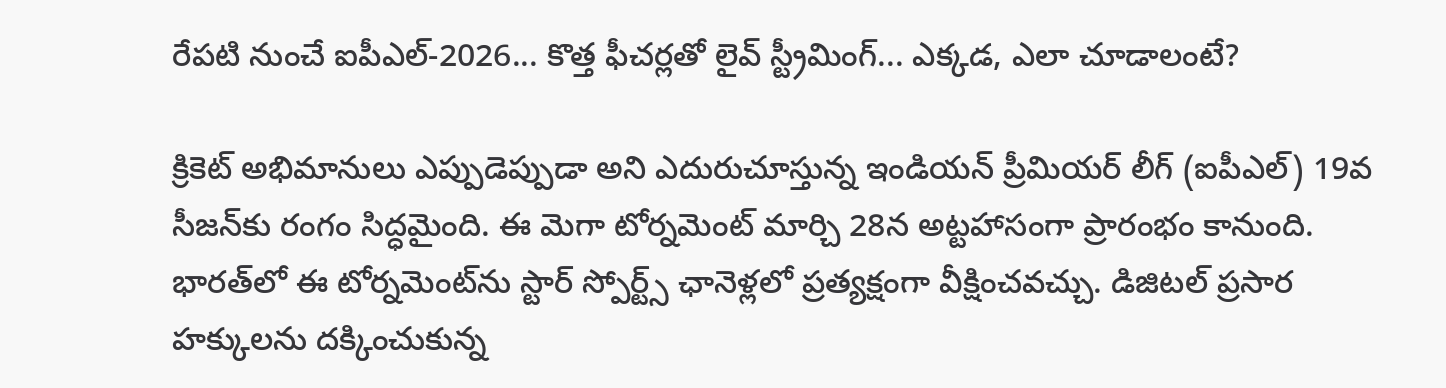రేపటి నుంచే ఐపీఎల్-2026... కొత్త ఫీచర్లతో లైవ్ స్ట్రీమింగ్... ఎక్కడ, ఎలా చూడాలంటే?

క్రికెట్ అభిమానులు ఎప్పుడెప్పుడా అని ఎదురుచూస్తున్న ఇండియన్ ప్రీమియర్ లీగ్ (ఐపీఎల్) 19వ సీజన్‌కు రంగం సిద్ధమైంది. ఈ మెగా టోర్నమెంట్ మార్చి 28న అట్టహాసంగా ప్రారంభం కానుంది. భారత్‌లో ఈ టోర్నమెంట్‌ను స్టార్ స్పోర్ట్స్ ఛానెళ్లలో ప్రత్యక్షంగా వీక్షించవచ్చు. డిజిటల్ ప్రసార హక్కులను దక్కించుకున్న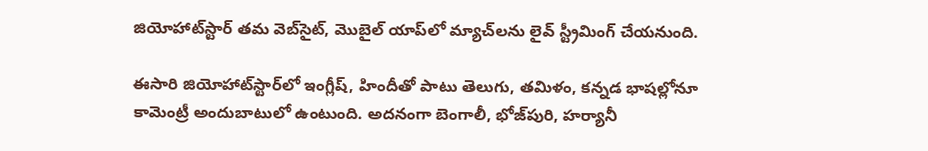జియోహాట్‌స్టార్ తమ వెబ్‌సైట్, మొబైల్ యాప్‌లో మ్యాచ్‌లను లైవ్ స్ట్రీమింగ్ చేయనుంది.

ఈసారి జియోహాట్‌స్టార్‌లో ఇంగ్లీష్, హిందీతో పాటు తెలుగు, తమిళం, కన్నడ భాషల్లోనూ కామెంట్రీ అందుబాటులో ఉంటుంది. అదనంగా బెంగాలీ, భోజ్‌పురి, హర్యానీ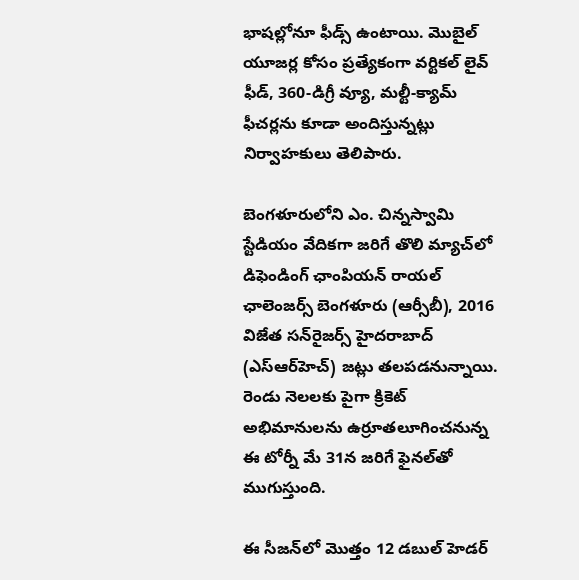భాషల్లోనూ ఫీడ్స్ ఉంటాయి. మొబైల్ యూజర్ల కోసం ప్రత్యేకంగా వర్టికల్ లైవ్ ఫీడ్, 360-డిగ్రీ వ్యూ, మల్టీ-క్యామ్ ఫీచర్లను కూడా అందిస్తున్నట్లు నిర్వాహకులు తెలిపారు.

బెంగళూరులోని ఎం. చిన్నస్వామి స్టేడియం వేదికగా జరిగే తొలి మ్యాచ్‌లో డిఫెండింగ్ ఛాంపియన్ రాయల్ ఛాలెంజర్స్ బెంగళూరు (ఆర్సీబీ), 2016 విజేత సన్‌రైజర్స్ హైదరాబాద్ (ఎస్‌ఆర్‌హెచ్) జట్లు తలపడనున్నాయి. రెండు నెలలకు పైగా క్రికెట్ అభిమానులను ఉర్రూతలూగించనున్న ఈ టోర్నీ మే 31న జరిగే ఫైనల్‌తో ముగుస్తుంది.

ఈ సీజన్‌లో మొత్తం 12 డబుల్ హెడర్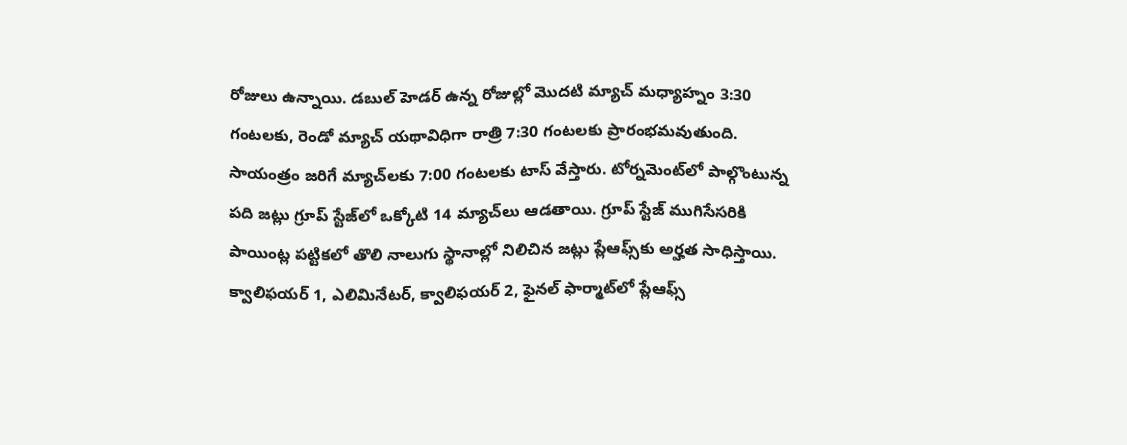రోజులు ఉన్నాయి. డబుల్ హెడర్ ఉన్న రోజుల్లో మొదటి మ్యాచ్ మధ్యాహ్నం 3:30 గంటలకు, రెండో మ్యాచ్ యథావిధిగా రాత్రి 7:30 గంటలకు ప్రారంభమవుతుంది. సాయంత్రం జరిగే మ్యాచ్‌లకు 7:00 గంటలకు టాస్ వేస్తారు. టోర్నమెంట్‌లో పాల్గొంటున్న పది జట్లు గ్రూప్ స్టేజ్‌లో ఒక్కోటి 14 మ్యాచ్‌లు ఆడతాయి. గ్రూప్ స్టేజ్ ముగిసేసరికి పాయింట్ల పట్టికలో తొలి నాలుగు స్థానాల్లో నిలిచిన జట్లు ప్లేఆఫ్స్‌కు అర్హత సాధిస్తాయి. క్వాలిఫయర్ 1, ఎలిమినేటర్, క్వాలిఫయర్ 2, ఫైనల్ ఫార్మాట్‌లో ప్లేఆఫ్స్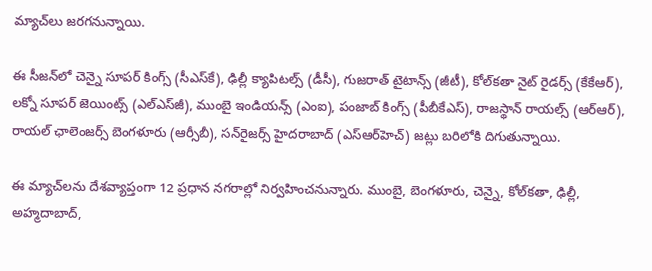మ్యాచ్‌లు జరగనున్నాయి.

ఈ సీజన్‌లో చెన్నై సూపర్ కింగ్స్ (సీఎస్‌కే), ఢిల్లీ క్యాపిటల్స్ (డీసీ), గుజరాత్ టైటాన్స్ (జీటీ), కోల్‌కతా నైట్ రైడర్స్ (కేకేఆర్), లక్నో సూపర్ జెయింట్స్ (ఎల్‌ఎస్‌జీ), ముంబై ఇండియన్స్ (ఎంఐ), పంజాబ్ కింగ్స్ (పీబీకేఎస్), రాజస్థాన్ రాయల్స్ (ఆర్‌ఆర్), రాయల్ ఛాలెంజర్స్ బెంగళూరు (ఆర్సీబీ), సన్‌రైజర్స్ హైదరాబాద్ (ఎస్‌ఆర్‌హెచ్) జట్లు బరిలోకి దిగుతున్నాయి.

ఈ మ్యాచ్‌లను దేశవ్యాప్తంగా 12 ప్రధాన నగరాల్లో నిర్వహించనున్నారు. ముంబై, బెంగళూరు, చెన్నై, కోల్‌కతా, ఢిల్లీ, అహ్మదాబాద్,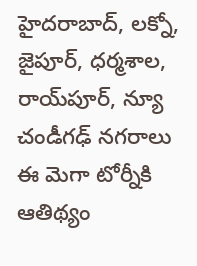హైదరాబాద్, లక్నో, జైపూర్, ధర్మశాల, రాయ్‌పూర్, న్యూ చండీగఢ్ నగరాలు ఈ మెగా టోర్నీకి ఆతిథ్యం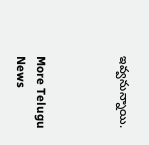ఇవ్వనున్నాయి.



More Telugu News